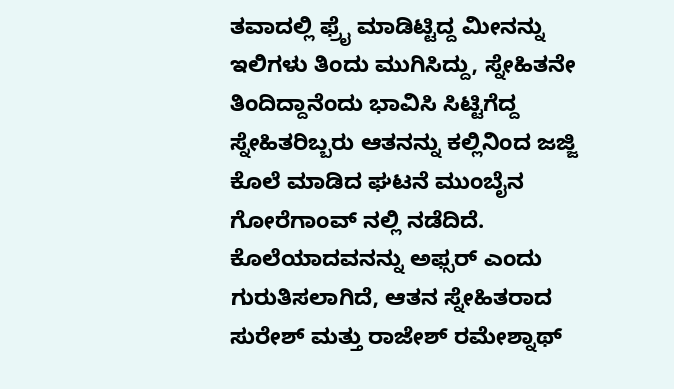ತವಾದಲ್ಲಿ ಫ್ರೈ ಮಾಡಿಟ್ಟಿದ್ದ ಮೀನನ್ನು ಇಲಿಗಳು ತಿಂದು ಮುಗಿಸಿದ್ದು, ಸ್ನೇಹಿತನೇ ತಿಂದಿದ್ದಾನೆಂದು ಭಾವಿಸಿ ಸಿಟ್ಟಿಗೆದ್ದ ಸ್ನೇಹಿತರಿಬ್ಬರು ಆತನನ್ನು ಕಲ್ಲಿನಿಂದ ಜಜ್ಜಿ ಕೊಲೆ ಮಾಡಿದ ಘಟನೆ ಮುಂಬೈನ ಗೋರೆಗಾಂವ್ ನಲ್ಲಿ ನಡೆದಿದೆ.
ಕೊಲೆಯಾದವನನ್ನು ಅಫ್ಸರ್ ಎಂದು ಗುರುತಿಸಲಾಗಿದೆ, ಆತನ ಸ್ನೇಹಿತರಾದ ಸುರೇಶ್ ಮತ್ತು ರಾಜೇಶ್ ರಮೇಶ್ನಾಥ್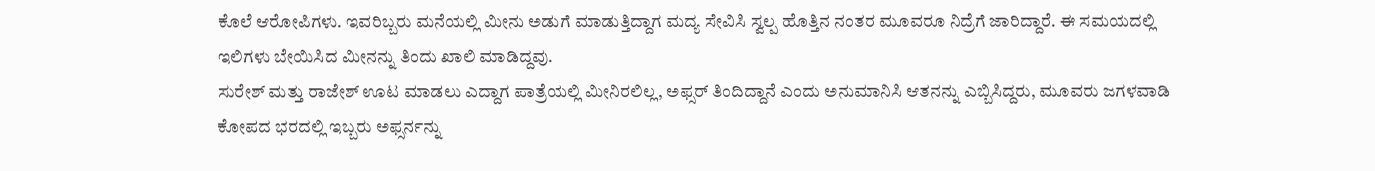ಕೊಲೆ ಆರೋಪಿಗಳು. ಇವರಿಬ್ಬರು ಮನೆಯಲ್ಲಿ ಮೀನು ಅಡುಗೆ ಮಾಡುತ್ತಿದ್ದಾಗ ಮದ್ಯ ಸೇವಿಸಿ ಸ್ವಲ್ಪ ಹೊತ್ತಿನ ನಂತರ ಮೂವರೂ ನಿದ್ರೆಗೆ ಜಾರಿದ್ದಾರೆ. ಈ ಸಮಯದಲ್ಲಿ ಇಲಿಗಳು ಬೇಯಿಸಿದ ಮೀನನ್ನು ತಿಂದು ಖಾಲಿ ಮಾಡಿದ್ದವು.
ಸುರೇಶ್ ಮತ್ತು ರಾಜೇಶ್ ಊಟ ಮಾಡಲು ಎದ್ದಾಗ ಪಾತ್ರೆಯಲ್ಲಿ ಮೀನಿರಲಿಲ್ಲ, ಅಫ್ಸರ್ ತಿಂದಿದ್ದಾನೆ ಎಂದು ಅನುಮಾನಿಸಿ ಆತನನ್ನು ಎಬ್ಬಿಸಿದ್ದರು, ಮೂವರು ಜಗಳವಾಡಿ ಕೋಪದ ಭರದಲ್ಲಿ ಇಬ್ಬರು ಅಫ್ಸರ್ನನ್ನು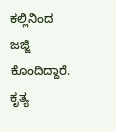ಕಲ್ಲಿನಿಂದ ಜಜ್ಜಿ ಕೊಂದಿದ್ದಾರೆ.
ಕೃತ್ಯ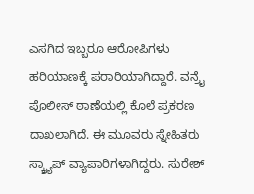ಎಸಗಿದ ಇಬ್ಬರೂ ಆರೋಪಿಗಳು ಹರಿಯಾಣಕ್ಕೆ ಪರಾರಿಯಾಗಿದ್ದಾರೆ. ವನ್ರೈ ಪೊಲೀಸ್ ಠಾಣೆಯಲ್ಲಿ ಕೊಲೆ ಪ್ರಕರಣ ದಾಖಲಾಗಿದೆ. ಈ ಮೂವರು ಸ್ನೇಹಿತರು ಸ್ಕ್ರ್ಯಾಪ್ ವ್ಯಾಪಾರಿಗಳಾಗಿದ್ದರು. ಸುರೇಶ್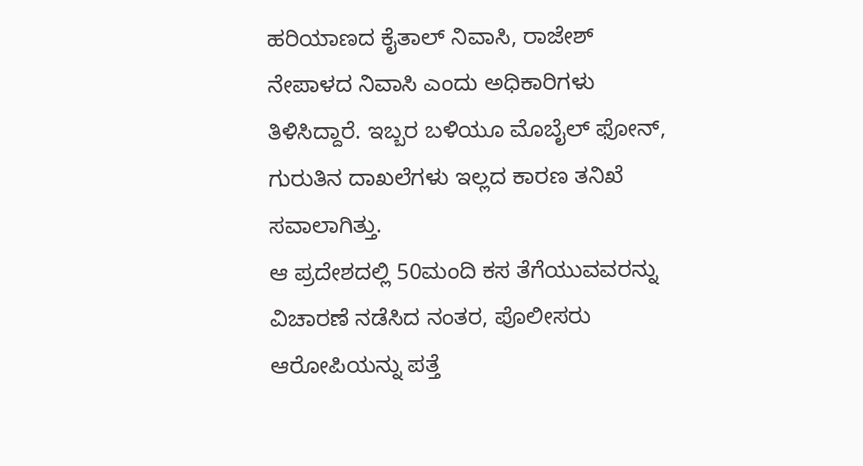ಹರಿಯಾಣದ ಕೈತಾಲ್ ನಿವಾಸಿ, ರಾಜೇಶ್ ನೇಪಾಳದ ನಿವಾಸಿ ಎಂದು ಅಧಿಕಾರಿಗಳು ತಿಳಿಸಿದ್ದಾರೆ. ಇಬ್ಬರ ಬಳಿಯೂ ಮೊಬೈಲ್ ಫೋನ್, ಗುರುತಿನ ದಾಖಲೆಗಳು ಇಲ್ಲದ ಕಾರಣ ತನಿಖೆ ಸವಾಲಾಗಿತ್ತು.
ಆ ಪ್ರದೇಶದಲ್ಲಿ 50ಮಂದಿ ಕಸ ತೆಗೆಯುವವರನ್ನು ವಿಚಾರಣೆ ನಡೆಸಿದ ನಂತರ, ಪೊಲೀಸರು ಆರೋಪಿಯನ್ನು ಪತ್ತೆ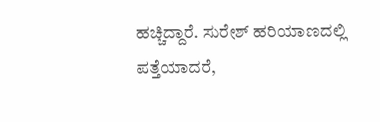ಹಚ್ಚಿದ್ದಾರೆ. ಸುರೇಶ್ ಹರಿಯಾಣದಲ್ಲಿ ಪತ್ತೆಯಾದರೆ,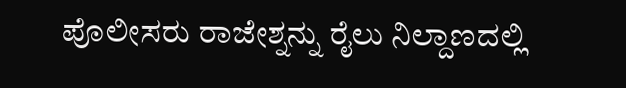ಪೊಲೀಸರು ರಾಜೇಶ್ನನ್ನು ರೈಲು ನಿಲ್ದಾಣದಲ್ಲಿ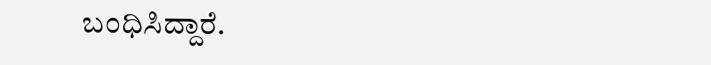ಬಂಧಿಸಿದ್ದಾರೆ.